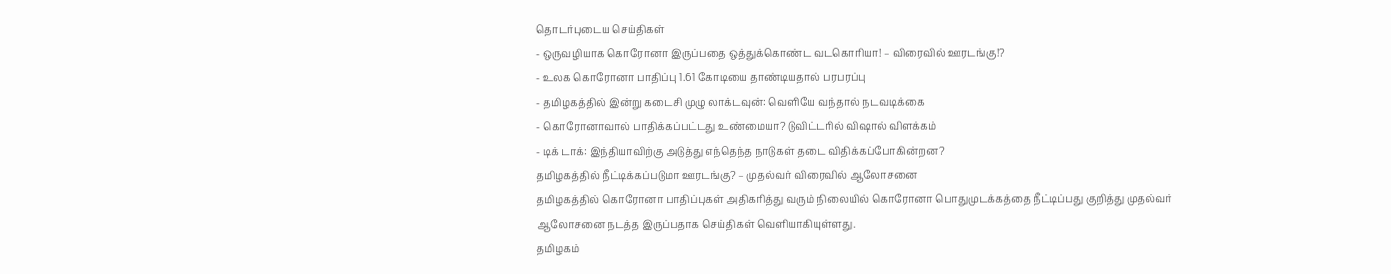தொடர்புடைய செய்திகள்
- ஒருவழியாக கொரோனா இருப்பதை ஒத்துக்கொண்ட வடகொரியா! – விரைவில் ஊரடங்கு!?
- உலக கொரோனா பாதிப்பு 1.61 கோடியை தாண்டியதால் பரபரப்பு
- தமிழகத்தில் இன்று கடைசி முழு லாக்டவுன்: வெளியே வந்தால் நடவடிக்கை
- கொரோனாவால் பாதிக்கப்பட்டது உண்மையா? டுவிட்டரில் விஷால் விளக்கம்
- டிக் டாக்: இந்தியாவிற்கு அடுத்து எந்தெந்த நாடுகள் தடை விதிக்கப்போகின்றன?
தமிழகத்தில் நீட்டிக்கப்படுமா ஊரடங்கு? – முதல்வர் விரைவில் ஆலோசனை
தமிழகத்தில் கொரோனா பாதிப்புகள் அதிகரித்து வரும் நிலையில் கொரோனா பொதுமுடக்கத்தை நீட்டிப்பது குறித்து முதல்வர் ஆலோசனை நடத்த இருப்பதாக செய்திகள் வெளியாகியுள்ளது.
தமிழகம்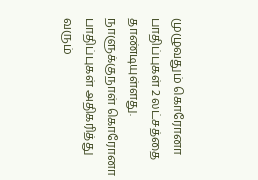முழுவதும் கொரோனா பாதிப்புகள் 2 லட்சத்தை தாண்டியுள்ளது. நாளுக்குநாள் கொரோனா பாதிப்புகள் அதிகரித்து வரும்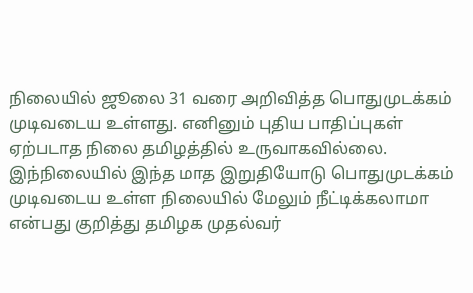நிலையில் ஜூலை 31 வரை அறிவித்த பொதுமுடக்கம் முடிவடைய உள்ளது. எனினும் புதிய பாதிப்புகள் ஏற்படாத நிலை தமிழத்தில் உருவாகவில்லை. இந்நிலையில் இந்த மாத இறுதியோடு பொதுமுடக்கம் முடிவடைய உள்ள நிலையில் மேலும் நீட்டிக்கலாமா என்பது குறித்து தமிழக முதல்வர்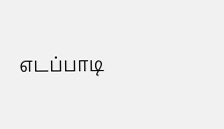எடப்பாடி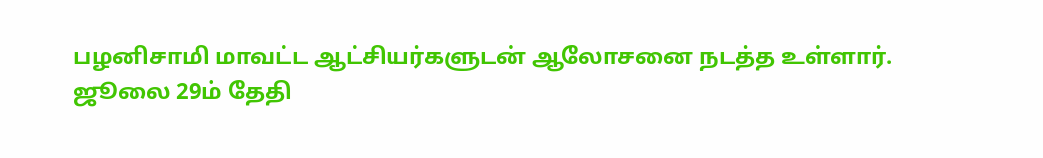பழனிசாமி மாவட்ட ஆட்சியர்களுடன் ஆலோசனை நடத்த உள்ளார்.
ஜூலை 29ம் தேதி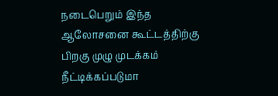நடைபெறும் இந்த ஆலோசனை கூட்டத்திற்கு பிறகு முழு முடக்கம் நீட்டிக்கப்படுமா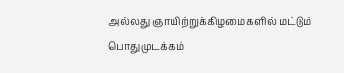அல்லது ஞாயிற்றுக்கிழமைகளில் மட்டும் பொதுமுடக்கம்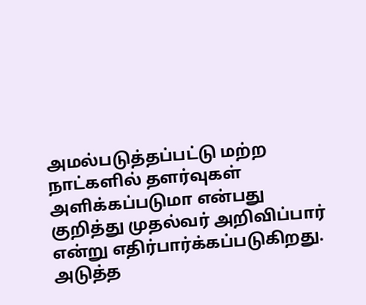அமல்படுத்தப்பட்டு மற்ற நாட்களில் தளர்வுகள் அளிக்கப்படுமா என்பது குறித்து முதல்வர் அறிவிப்பார் என்று எதிர்பார்க்கப்படுகிறது.
அடுத்த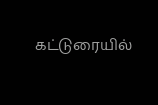கட்டுரையில்